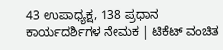43 ಉಪಾಧ್ಯಕ್ಷ, 138 ಪ್ರಧಾನ ಕಾರ್ಯದರ್ಶಿಗಳ ನೇಮಕ | ಟಿಕೆಟ್ ವಂಚಿತ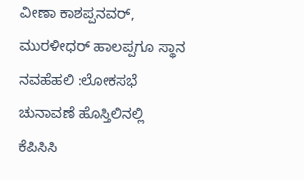ವೀಣಾ ಕಾಶಪ್ಪನವರ್, ಮುರಳೀಧರ್ ಹಾಲಪ್ಪಗೂ ಸ್ಥಾನ
ನವಹೆಹಲಿ :ಲೋಕಸಭೆ ಚುನಾವಣೆ ಹೊಸ್ತಿಲಿನಲ್ಲಿ ಕೆಪಿಸಿಸಿ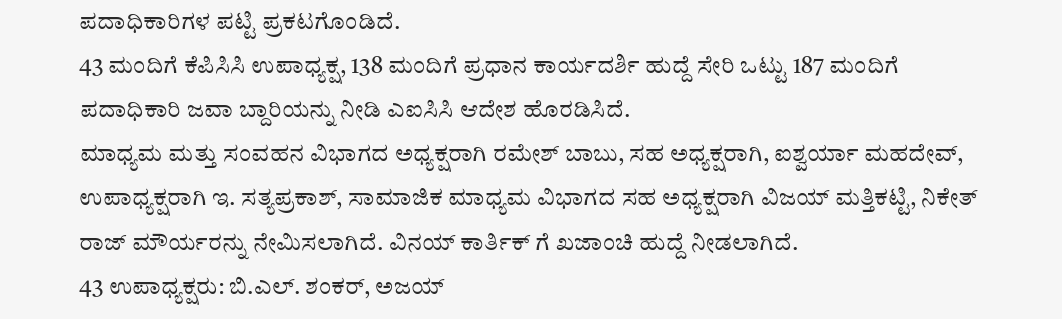ಪದಾಧಿಕಾರಿಗಳ ಪಟ್ಟಿ ಪ್ರಕಟಗೊಂಡಿದೆ.
43 ಮಂದಿಗೆ ಕೆಪಿಸಿಸಿ ಉಪಾಧ್ಯಕ್ಷ, 138 ಮಂದಿಗೆ ಪ್ರಧಾನ ಕಾರ್ಯದರ್ಶಿ ಹುದ್ದೆ ಸೇರಿ ಒಟ್ಟು 187 ಮಂದಿಗೆ ಪದಾಧಿಕಾರಿ ಜವಾ ಬ್ದಾರಿಯನ್ನು ನೀಡಿ ಎಐಸಿಸಿ ಆದೇಶ ಹೊರಡಿಸಿದೆ.
ಮಾಧ್ಯಮ ಮತ್ತು ಸಂವಹನ ವಿಭಾಗದ ಅಧ್ಯಕ್ಷರಾಗಿ ರಮೇಶ್ ಬಾಬು, ಸಹ ಅಧ್ಯಕ್ಷರಾಗಿ, ಐಶ್ವರ್ಯಾ ಮಹದೇವ್, ಉಪಾಧ್ಯಕ್ಷರಾಗಿ ಇ. ಸತ್ಯಪ್ರಕಾಶ್, ಸಾಮಾಜಿಕ ಮಾಧ್ಯಮ ವಿಭಾಗದ ಸಹ ಅಧ್ಯಕ್ಷರಾಗಿ ವಿಜಯ್ ಮತ್ತಿಕಟ್ಟಿ, ನಿಕೇತ್ ರಾಜ್ ಮೌರ್ಯರನ್ನು ನೇಮಿಸಲಾಗಿದೆ. ವಿನಯ್ ಕಾರ್ತಿಕ್ ಗೆ ಖಜಾಂಚಿ ಹುದ್ದೆ ನೀಡಲಾಗಿದೆ.
43 ಉಪಾಧ್ಯಕ್ಷರು: ಬಿ.ಎಲ್. ಶಂಕರ್, ಅಜಯ್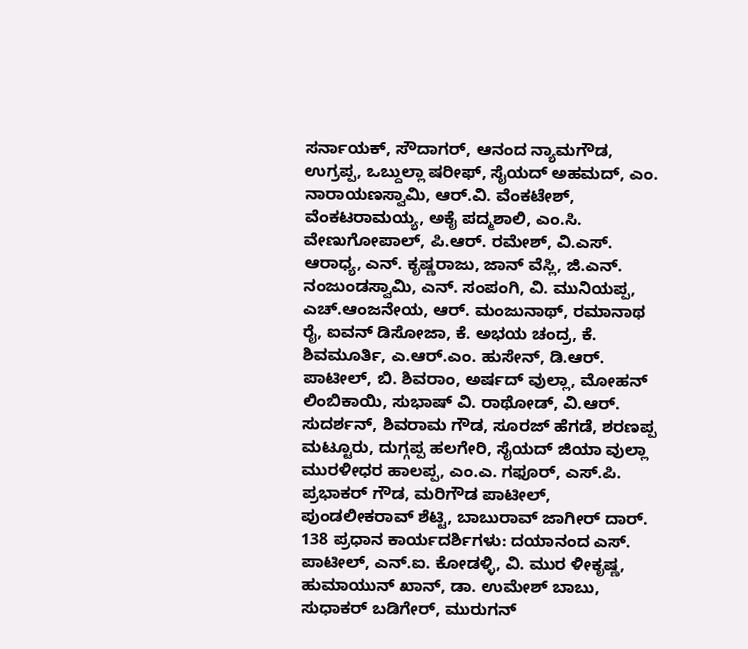ಸರ್ನಾಯಕ್, ಸೌದಾಗರ್, ಆನಂದ ನ್ಯಾಮಗೌಡ, ಉಗ್ರಪ್ಪ, ಒಬ್ದುಲ್ಲಾ ಷರೀಫ್, ಸೈಯದ್ ಅಹಮದ್, ಎಂ. ನಾರಾಯಣಸ್ವಾಮಿ, ಆರ್.ವಿ. ವೆಂಕಟೇಶ್, ವೆಂಕಟರಾಮಯ್ಯ, ಅಕೈ ಪದ್ಮಶಾಲಿ, ಎಂ.ಸಿ. ವೇಣುಗೋಪಾಲ್, ಪಿ.ಆರ್. ರಮೇಶ್, ವಿ.ಎಸ್. ಆರಾಧ್ಯ, ಎನ್. ಕೃಷ್ಣರಾಜು, ಜಾನ್ ವೆಸ್ಲಿ, ಜಿ.ಎನ್. ನಂಜುಂಡಸ್ವಾಮಿ, ಎನ್. ಸಂಪಂಗಿ, ವಿ. ಮುನಿಯಪ್ಪ, ಎಚ್.ಆಂಜನೇಯ, ಆರ್. ಮಂಜುನಾಥ್, ರಮಾನಾಥ ರೈ, ಐವನ್ ಡಿಸೋಜಾ, ಕೆ. ಅಭಯ ಚಂದ್ರ, ಕೆ. ಶಿವಮೂರ್ತಿ, ಎ.ಆರ್.ಎಂ. ಹುಸೇನ್, ಡಿ.ಆರ್. ಪಾಟೀಲ್, ಬಿ. ಶಿವರಾಂ, ಅರ್ಷದ್ ವುಲ್ಲಾ, ಮೋಹನ್ ಲಿಂಬಿಕಾಯಿ, ಸುಭಾಷ್ ವಿ. ರಾಥೋಡ್, ವಿ.ಆರ್. ಸುದರ್ಶನ್, ಶಿವರಾಮ ಗೌಡ, ಸೂರಜ್ ಹೆಗಡೆ, ಶರಣಪ್ಪ ಮಟ್ಟೂರು, ದುಗ್ಗಪ್ಪ ಹಲಗೇರಿ, ಸೈಯದ್ ಜಿಯಾ ವುಲ್ಲಾ ಮುರಳೀಧರ ಹಾಲಪ್ಪ, ಎಂ.ಎ. ಗಫೂರ್, ಎಸ್.ಪಿ. ಪ್ರಭಾಕರ್ ಗೌಡ, ಮರಿಗೌಡ ಪಾಟೀಲ್, ಪುಂಡಲೀಕರಾವ್ ಶೆಟ್ಟಿ, ಬಾಬುರಾವ್ ಜಾಗೀರ್ ದಾರ್.
138 ಪ್ರಧಾನ ಕಾರ್ಯದರ್ಶಿಗಳು: ದಯಾನಂದ ಎಸ್. ಪಾಟೀಲ್, ಎನ್.ಐ. ಕೋಡಳ್ಳಿ, ವಿ. ಮುರ ಳೀಕೃಷ್ಣ, ಹುಮಾಯುನ್ ಖಾನ್, ಡಾ. ಉಮೇಶ್ ಬಾಬು, ಸುಧಾಕರ್ ಬಡಿಗೇರ್, ಮುರುಗನ್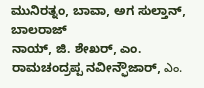ಮುನಿರತ್ನಂ, ಬಾವಾ, ಅಗ ಸುಲ್ತಾನ್, ಬಾಲರಾಜ್
ನಾಯ್, ಜಿ. ಶೇಖರ್, ಎಂ. ರಾಮಚಂದ್ರಪ್ಪ ನವೀನ್ಫೌಜಾರ್, ఎం.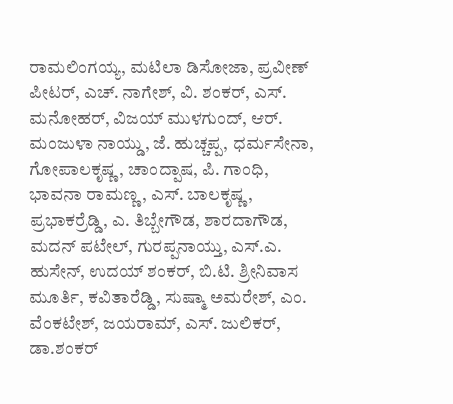ರಾಮಲಿಂಗಯ್ಯ, ಮಟಿಲಾ ಡಿಸೋಜಾ, ಪ್ರವೀಣ್ ಪೀಟರ್, ಎಚ್. ನಾಗೇಶ್, ವಿ. ಶಂಕರ್, ಎಸ್. ಮನೋಹರ್, ವಿಜಯ್ ಮುಳಗುಂದ್, ಆರ್. ಮಂಜುಳಾ ನಾಯ್ಡು, ಜೆ. ಹುಚ್ಚಪ್ಪ, ಧರ್ಮಸೇನಾ, ಗೋಪಾಲಕೃಷ್ಣ, ಚಾಂದ್ಪಾಷ, ಪಿ. ಗಾಂಧಿ, ಭಾವನಾ ರಾಮಣ್ಣ, ಎಸ್. ಬಾಲಕೃಷ್ಣ, ಪ್ರಭಾಕರ್ರೆಡ್ಡಿ, ಎ. ತಿಬ್ಬೇಗೌಡ, ಶಾರದಾಗೌಡ, ಮದನ್ ಪಟೇಲ್, ಗುರಪ್ಪನಾಯ್ತು, ಎಸ್.ಎ. ಹುಸೇನ್, ಉದಯ್ ಶಂಕರ್, ಬಿ.ಟಿ. ಶ್ರೀನಿವಾಸ ಮೂರ್ತಿ, ಕವಿತಾರೆಡ್ಡಿ, ಸುಷ್ಮಾ ಅಮರೇಶ್, ಎಂ. ವೆಂಕಟೇಶ್, ಜಯರಾಮ್, ಎಸ್. ಜುಲಿಕರ್, ಡಾ.ಶಂಕರ್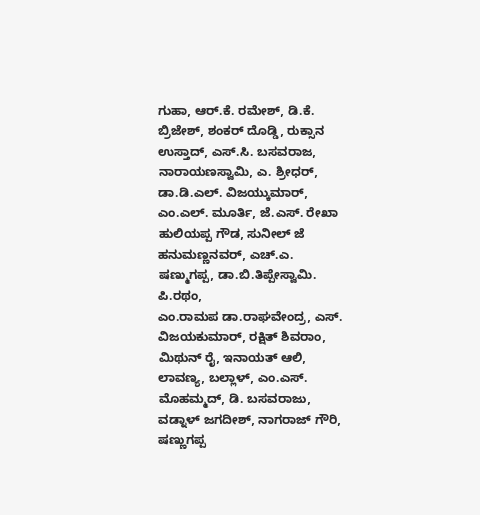ಗುಹಾ, ಆರ್.ಕೆ. ರಮೇಶ್, ಡಿ.ಕೆ. ಬ್ರಿಜೇಶ್, ಶಂಕರ್ ದೊಡ್ಡಿ, ರುಕ್ಸಾನ ಉಸ್ತಾದ್, ಎಸ್.ಸಿ. ಬಸವರಾಜ, ನಾರಾಯಣಸ್ವಾಮಿ, ಎ. ಶ್ರೀಧರ್, ಡಾ.ಡಿ.ಎಲ್. ವಿಜಯ್ಕುಮಾರ್,
ಎಂ.ಎಲ್. ಮೂರ್ತಿ, ಜೆ.ಎಸ್. ರೇಖಾ ಹುಲಿಯಪ್ಪ ಗೌಡ, ಸುನೀಲ್ ಜೆ ಹನುಮಣ್ಣನವರ್, ಎಚ್.ಎ. ಷಣ್ಮುಗಪ್ಪ, ಡಾ.ಬಿ.ತಿಪ್ಪೇಸ್ವಾಮಿ. ಪಿ.ರಥಂ,
ಎಂ.ರಾಮಪ ಡಾ.ರಾಘವೇಂದ್ರ, ಎಸ್. ವಿಜಯಕುಮಾರ್, ರಕ್ಷಿತ್ ಶಿವರಾಂ, ಮಿಥುನ್ ರೈ, ಇನಾಯತ್ ಆಲಿ, ಲಾವಣ್ಯ, ಬಲ್ಲಾಳ್, ಎಂ.ಎಸ್. ಮೊಹಮ್ಮದ್, ಡಿ. ಬಸವರಾಜು, ವಡ್ನಾಳ್ ಜಗದೀಶ್, ನಾಗರಾಜ್ ಗೌರಿ, ಷಣ್ಣುಗಪ್ಪ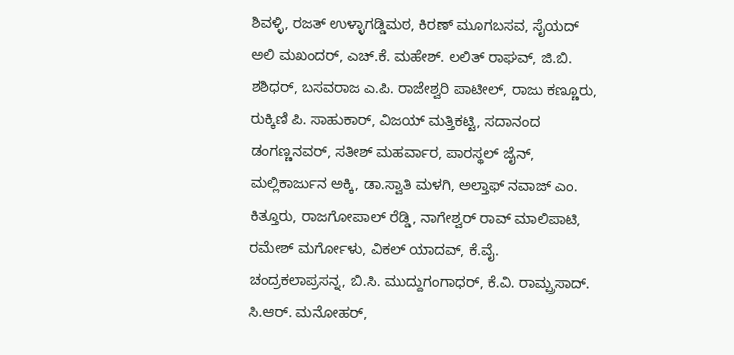ಶಿವಳ್ಳಿ, ರಜತ್ ಉಳ್ಳಾಗಡ್ಡಿಮಠ, ಕಿರಣ್ ಮೂಗಬಸವ, ಸೈಯದ್ ಅಲಿ ಮಖಂದರ್, ಎಚ್.ಕೆ. ಮಹೇಶ್. ಲಲಿತ್ ರಾಘವ್, ಜಿ.ಬಿ. ಶಶಿಧರ್, ಬಸವರಾಜ ಎ.ಪಿ. ರಾಜೇಶ್ವರಿ ಪಾಟೀಲ್, ರಾಜು ಕಣ್ಣೂರು, ರುಕ್ಕಿಣಿ ಪಿ. ಸಾಹುಕಾರ್, ವಿಜಯ್ ಮತ್ತಿಕಟ್ಟಿ, ಸದಾನಂದ ಡಂಗಣ್ಣನವರ್, ಸತೀಶ್ ಮಹರ್ವಾರ, ಪಾರಸ್ಥಲ್ ಜೈನ್, ಮಲ್ಲಿಕಾರ್ಜುನ ಅಕ್ಕಿ, ಡಾ.ಸ್ವಾತಿ ಮಳಗಿ, ಅಲ್ತಾಫ್ ನವಾಜ್ ಎಂ. ಕಿತ್ತೂರು, ರಾಜಗೋಪಾಲ್ ರೆಡ್ಡಿ, ನಾಗೇಶ್ವರ್ ರಾವ್ ಮಾಲಿಪಾಟಿ, ರಮೇಶ್ ಮರ್ಗೋಳು, ವಿಕಲ್ ಯಾದವ್, ಕೆ.ವೈ. ಚಂದ್ರಕಲಾಪ್ರಸನ್ನ, ಬಿ.ಸಿ. ಮುದ್ದುಗಂಗಾಧರ್, ಕೆ.ವಿ. ರಾಮ್ಪ್ರಸಾದ್. ಸಿ.ಆರ್. ಮನೋಹರ್,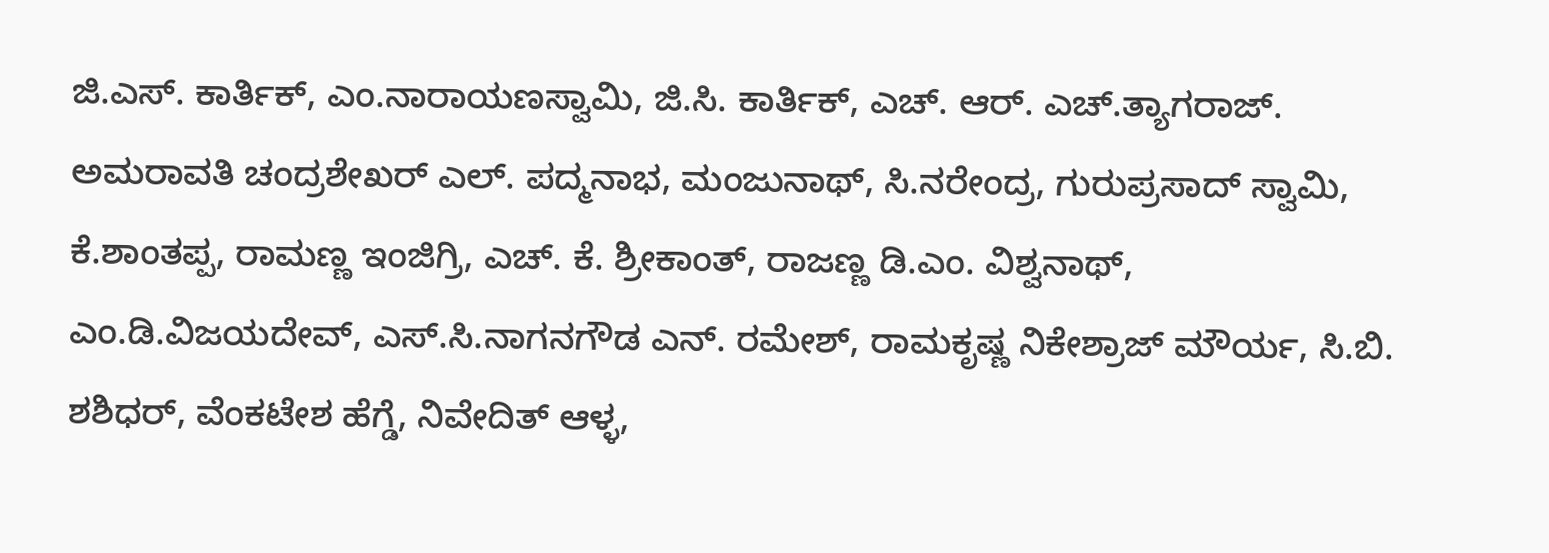ಜಿ.ಎಸ್. ಕಾರ್ತಿಕ್, ಎಂ.ನಾರಾಯಣಸ್ವಾಮಿ, ಜಿ.ಸಿ. ಕಾರ್ತಿಕ್, ಎಚ್. ಆರ್. ಎಚ್.ತ್ಯಾಗರಾಜ್. ಅಮರಾವತಿ ಚಂದ್ರಶೇಖರ್ ಎಲ್. ಪದ್ಮನಾಭ, ಮಂಜುನಾಥ್, ಸಿ.ನರೇಂದ್ರ, ಗುರುಪ್ರಸಾದ್ ಸ್ವಾಮಿ, ಕೆ.ಶಾಂತಪ್ಪ, ರಾಮಣ್ಣ ಇಂಜಿಗ್ರಿ, ಎಚ್. ಕೆ. ಶ್ರೀಕಾಂತ್, ರಾಜಣ್ಣ ಡಿ.ಎಂ. ವಿಶ್ವನಾಥ್, ಎಂ.ಡಿ.ವಿಜಯದೇವ್, ಎಸ್.ಸಿ.ನಾಗನಗೌಡ ಎನ್. ರಮೇಶ್, ರಾಮಕೃಷ್ಣ ನಿಕೇಶ್ರಾಜ್ ಮೌರ್ಯ, ಸಿ.ಬಿ. ಶಶಿಧರ್, ವೆಂಕಟೇಶ ಹೆಗ್ಡೆ, ನಿವೇದಿತ್ ಆಳ್ಳ,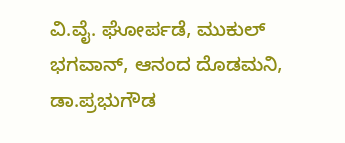ವಿ.ವೈ. ಘೋರ್ಪಡೆ, ಮುಕುಲ್ ಭಗವಾನ್, ಆನಂದ ದೊಡಮನಿ, ಡಾ.ಪ್ರಭುಗೌಡ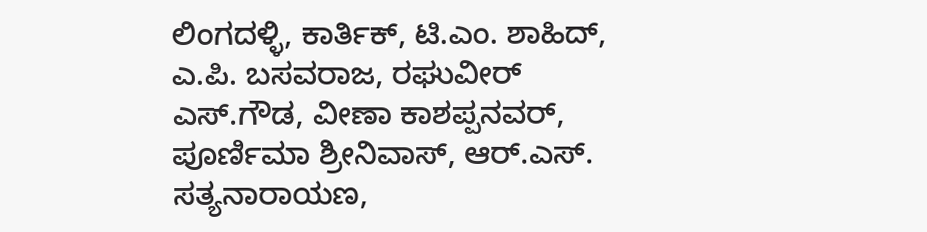ಲಿಂಗದಳ್ಳಿ, ಕಾರ್ತಿಕ್, ಟಿ.ಎಂ. ಶಾಹಿದ್, ಎ.ಪಿ. ಬಸವರಾಜ, ರಘುವೀರ್ ಎಸ್.ಗೌಡ, ವೀಣಾ ಕಾಶಪ್ಪನವರ್, ಪೂರ್ಣಿಮಾ ಶ್ರೀನಿವಾಸ್, ಆರ್.ಎಸ್. ಸತ್ಯನಾರಾಯಣ,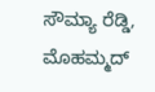ಸೌಮ್ಯಾ ರೆಡ್ಡಿ, ಮೊಹಮ್ಮದ್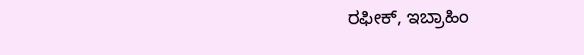ರಫೀಕ್, ಇಬ್ರಾಹಿಂ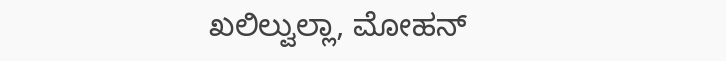ಖಲಿಲ್ವುಲ್ಲಾ, ಮೋಹನ್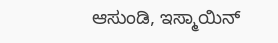ಆಸುಂಡಿ, ಇಸ್ಮಾಯಿನ್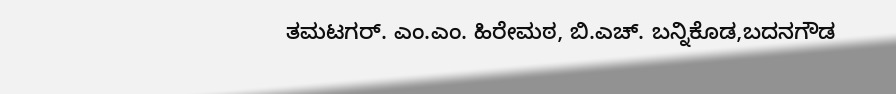ತಮಟಗರ್. ಎಂ.ಎಂ. ಹಿರೇಮಠ, ಬಿ.ಎಚ್. ಬನ್ನಿಕೊಡ,ಬದನಗೌಡ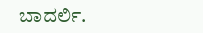ಬಾದರ್ಲಿ.